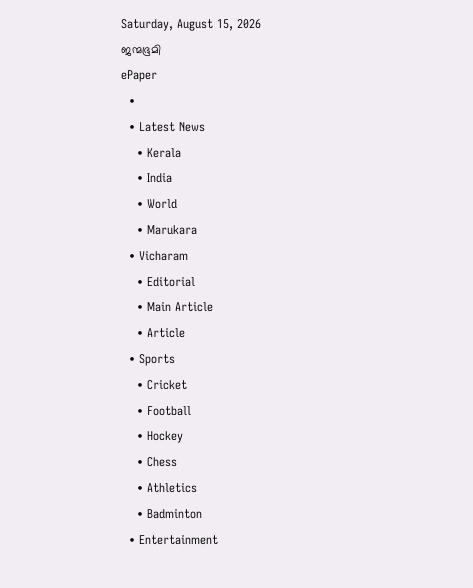Saturday, August 15, 2026
ജന്മഭൂമി
ePaper
  •
  • Latest News
    • Kerala
    • India
    • World
    • Marukara
  • Vicharam
    • Editorial
    • Main Article
    • Article
  • Sports
    • Cricket
    • Football
    • Hockey
    • Chess
    • Athletics
    • Badminton
  • Entertainment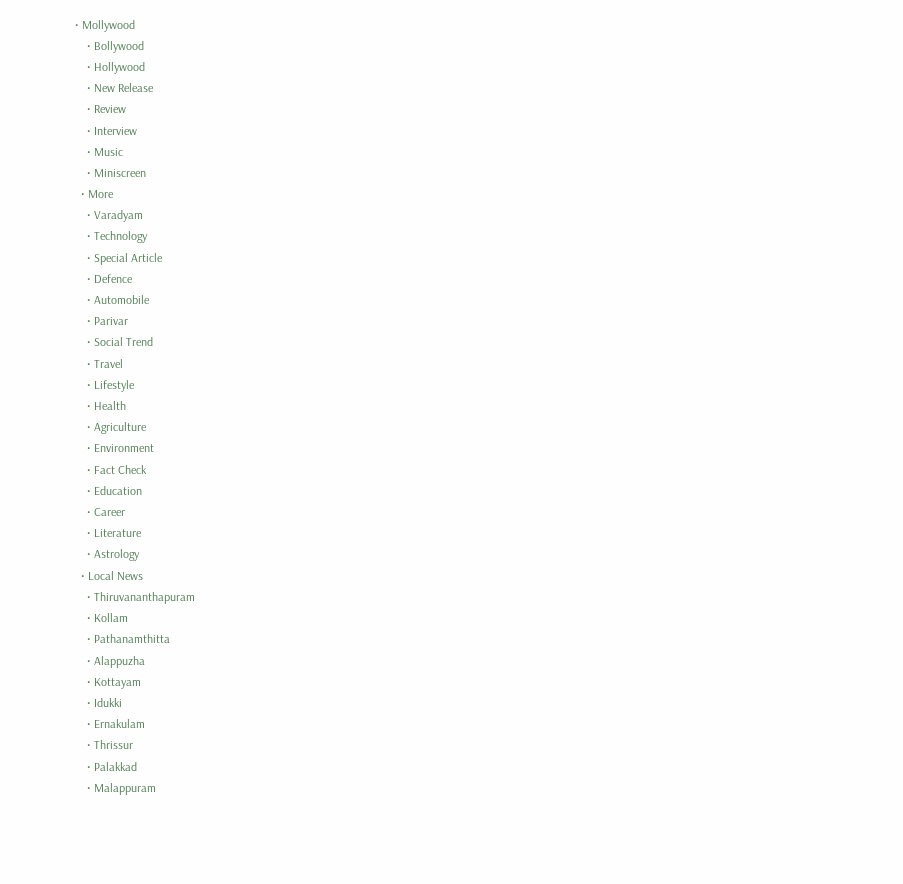• Mollywood
    • Bollywood
    • Hollywood
    • New Release
    • Review
    • Interview
    • Music
    • Miniscreen
  • More
    • Varadyam
    • Technology
    • Special Article
    • Defence
    • Automobile
    • Parivar
    • Social Trend
    • Travel
    • Lifestyle
    • Health
    • Agriculture
    • Environment
    • Fact Check
    • Education
    • Career
    • Literature
    • Astrology
  • Local News
    • Thiruvananthapuram
    • Kollam
    • Pathanamthitta
    • Alappuzha
    • Kottayam
    • Idukki
    • Ernakulam
    • Thrissur
    • Palakkad
    • Malappuram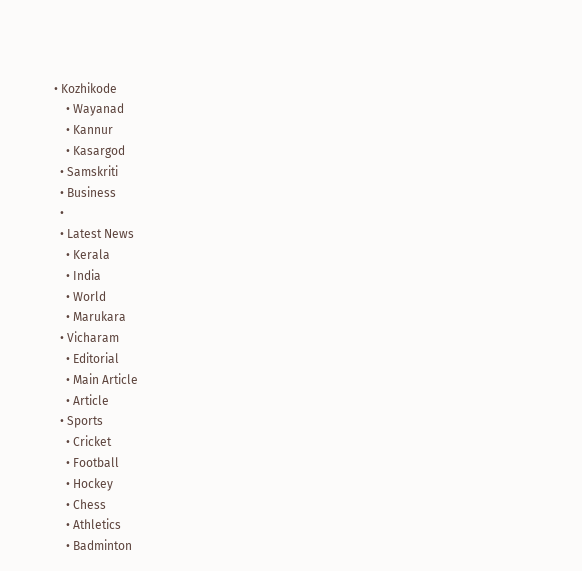• Kozhikode
    • Wayanad
    • Kannur
    • Kasargod
  • Samskriti
  • Business
  •
  • Latest News
    • Kerala
    • India
    • World
    • Marukara
  • Vicharam
    • Editorial
    • Main Article
    • Article
  • Sports
    • Cricket
    • Football
    • Hockey
    • Chess
    • Athletics
    • Badminton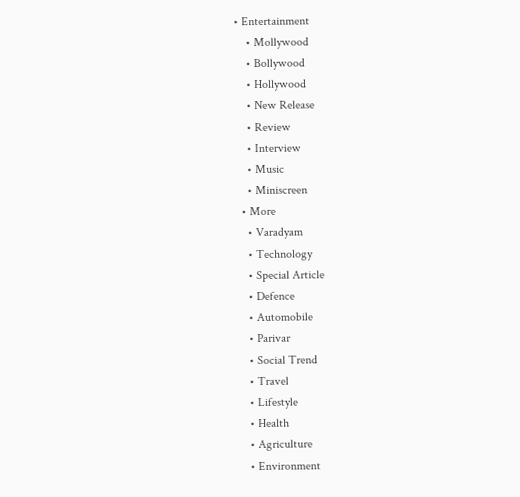• Entertainment
    • Mollywood
    • Bollywood
    • Hollywood
    • New Release
    • Review
    • Interview
    • Music
    • Miniscreen
  • More
    • Varadyam
    • Technology
    • Special Article
    • Defence
    • Automobile
    • Parivar
    • Social Trend
    • Travel
    • Lifestyle
    • Health
    • Agriculture
    • Environment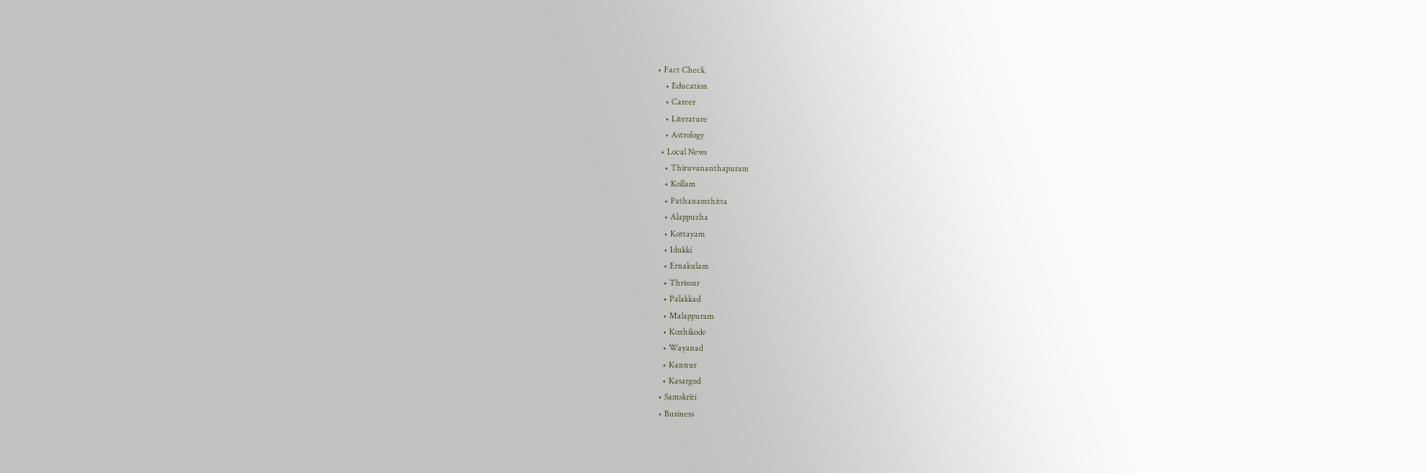• Fact Check
    • Education
    • Career
    • Literature
    • Astrology
  • Local News
    • Thiruvananthapuram
    • Kollam
    • Pathanamthitta
    • Alappuzha
    • Kottayam
    • Idukki
    • Ernakulam
    • Thrissur
    • Palakkad
    • Malappuram
    • Kozhikode
    • Wayanad
    • Kannur
    • Kasargod
  • Samskriti
  • Business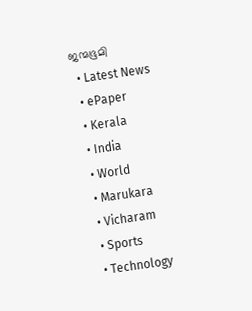ജന്മഭൂമി
  • Latest News
  • ePaper
  • Kerala
  • India
  • World
  • Marukara
  • Vicharam
  • Sports
  • Technology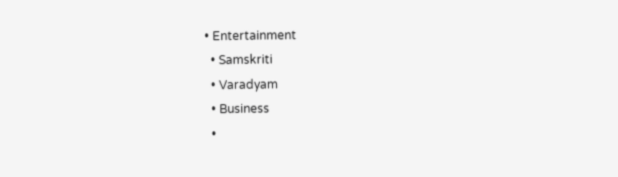• Entertainment
  • Samskriti
  • Varadyam
  • Business
  •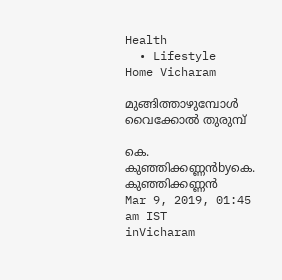Health
  • Lifestyle
Home Vicharam

മുങ്ങിത്താഴുമ്പോള്‍ വൈക്കോല്‍ തുരുമ്പ്

കെ. കുഞ്ഞിക്കണ്ണന്‍byകെ. കുഞ്ഞിക്കണ്ണന്‍
Mar 9, 2019, 01:45 am IST
inVicharam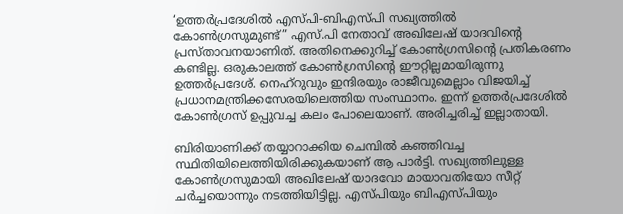‘ഉത്തര്‍പ്രദേശില്‍ എസ്പി-ബിഎസ്പി സഖ്യത്തില്‍ കോണ്‍ഗ്രസുമുണ്ട്” എസ്.പി നേതാവ് അഖിലേഷ് യാദവിന്റെ പ്രസ്താവനയാണിത്. അതിനെക്കുറിച്ച് കോണ്‍ഗ്രസിന്റെ പ്രതികരണം കണ്ടില്ല. ഒരുകാലത്ത് കോണ്‍ഗ്രസിന്റെ ഈറ്റില്ലമായിരുന്നു ഉത്തര്‍പ്രദേശ്. നെഹ്‌റുവും ഇന്ദിരയും രാജീവുമെല്ലാം വിജയിച്ച് പ്രധാനമന്ത്രിക്കസേരയിലെത്തിയ സംസ്ഥാനം. ഇന്ന് ഉത്തര്‍പ്രദേശില്‍ കോണ്‍ഗ്രസ് ഉപ്പുവച്ച കലം പോലെയാണ്. അരിച്ചരിച്ച് ഇല്ലാതായി.

ബിരിയാണിക്ക് തയ്യാറാക്കിയ ചെമ്പില്‍ കഞ്ഞിവച്ച സ്ഥിതിയിലെത്തിയിരിക്കുകയാണ് ആ പാര്‍ട്ടി. സഖ്യത്തിലുള്ള കോണ്‍ഗ്രസുമായി അഖിലേഷ് യാദവോ മായാവതിയോ സീറ്റ് ചര്‍ച്ചയൊന്നും നടത്തിയിട്ടില്ല. എസ്പിയും ബിഎസ്പിയും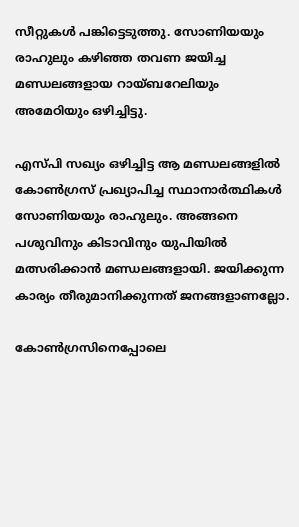സീറ്റുകള്‍ പങ്കിട്ടെടുത്തു. സോണിയയും രാഹുലും കഴിഞ്ഞ തവണ ജയിച്ച മണ്ഡലങ്ങളായ റായ്ബറേലിയും അമേഠിയും ഒഴിച്ചിട്ടു.

എസ്പി സഖ്യം ഒഴിച്ചിട്ട ആ മണ്ഡലങ്ങളില്‍ കോണ്‍ഗ്രസ് പ്രഖ്യാപിച്ച സ്ഥാനാര്‍ത്ഥികള്‍ സോണിയയും രാഹുലും. അങ്ങനെ പശുവിനും കിടാവിനും യുപിയില്‍ മത്സരിക്കാന്‍ മണ്ഡലങ്ങളായി. ജയിക്കുന്ന കാര്യം തീരുമാനിക്കുന്നത് ജനങ്ങളാണല്ലോ.

കോണ്‍ഗ്രസിനെപ്പോലെ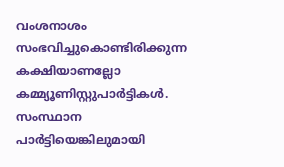വംശനാശം സംഭവിച്ചുകൊണ്ടിരിക്കുന്ന കക്ഷിയാണല്ലോ കമ്മ്യൂണിസ്റ്റുപാര്‍ട്ടികള്‍. സംസ്ഥാന പാര്‍ട്ടിയെങ്കിലുമായി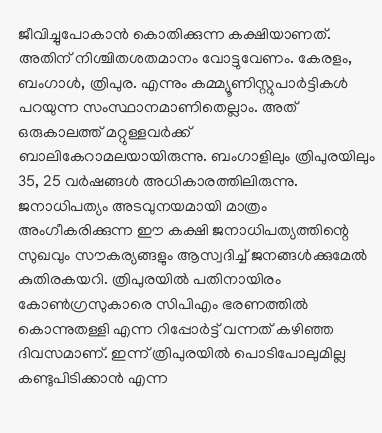ജീവിച്ചുപോകാന്‍ കൊതിക്കുന്ന കക്ഷിയാണത്. അതിന് നിശ്ചിതശതമാനം വോട്ടുവേണം. കേരളം, ബംഗാള്‍, ത്രിപുര. എന്നും കമ്മ്യൂണിസ്റ്റുപാര്‍ട്ടികള്‍ പറയുന്ന സംസ്ഥാനമാണിതെല്ലാം. അത് ഒരുകാലത്ത് മറ്റുള്ളവര്‍ക്ക് ബാലികേറാമലയായിരുന്നു. ബംഗാളിലും ത്രിപുരയിലും 35, 25 വര്‍ഷങ്ങള്‍ അധികാരത്തിലിരുന്നു. ജനാധിപത്യം അടവുനയമായി മാത്രം അംഗീകരിക്കുന്ന ഈ കക്ഷി ജനാധിപത്യത്തിന്റെ സുഖവും സൗകര്യങ്ങളും ആസ്വദിച്ച് ജനങ്ങള്‍ക്കുമേല്‍ കുതിരകയറി. ത്രിപുരയില്‍ പതിനായിരം കോണ്‍ഗ്രസുകാരെ സിപിഎം ഭരണത്തില്‍ കൊന്നുതള്ളി എന്ന റിപ്പോര്‍ട്ട് വന്നത് കഴിഞ്ഞ ദിവസമാണ്. ഇന്ന് ത്രിപുരയില്‍ പൊടിപോലുമില്ല കണ്ടുപിടിക്കാന്‍ എന്ന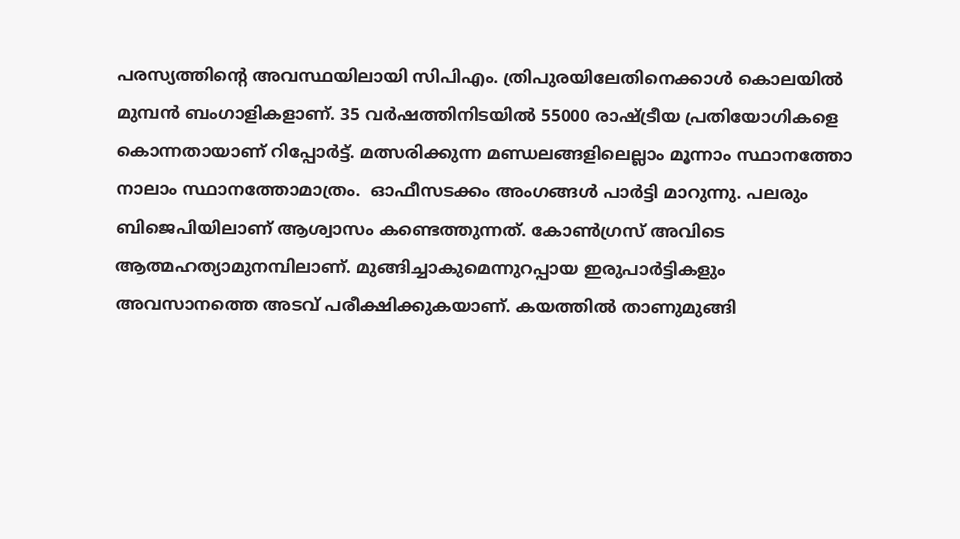പരസ്യത്തിന്റെ അവസ്ഥയിലായി സിപിഎം. ത്രിപുരയിലേതിനെക്കാള്‍ കൊലയില്‍ മുമ്പന്‍ ബംഗാളികളാണ്. 35 വര്‍ഷത്തിനിടയില്‍ 55000 രാഷ്‌ട്രീയ പ്രതിയോഗികളെ കൊന്നതായാണ് റിപ്പോര്‍ട്ട്. മത്സരിക്കുന്ന മണ്ഡലങ്ങളിലെല്ലാം മൂന്നാം സ്ഥാനത്തോ നാലാം സ്ഥാനത്തോമാത്രം.  ഓഫീസടക്കം അംഗങ്ങള്‍ പാര്‍ട്ടി മാറുന്നു. പലരും ബിജെപിയിലാണ് ആശ്വാസം കണ്ടെത്തുന്നത്. കോണ്‍ഗ്രസ് അവിടെ ആത്മഹത്യാമുനമ്പിലാണ്. മുങ്ങിച്ചാകുമെന്നുറപ്പായ ഇരുപാര്‍ട്ടികളും അവസാനത്തെ അടവ് പരീക്ഷിക്കുകയാണ്. കയത്തില്‍ താണുമുങ്ങി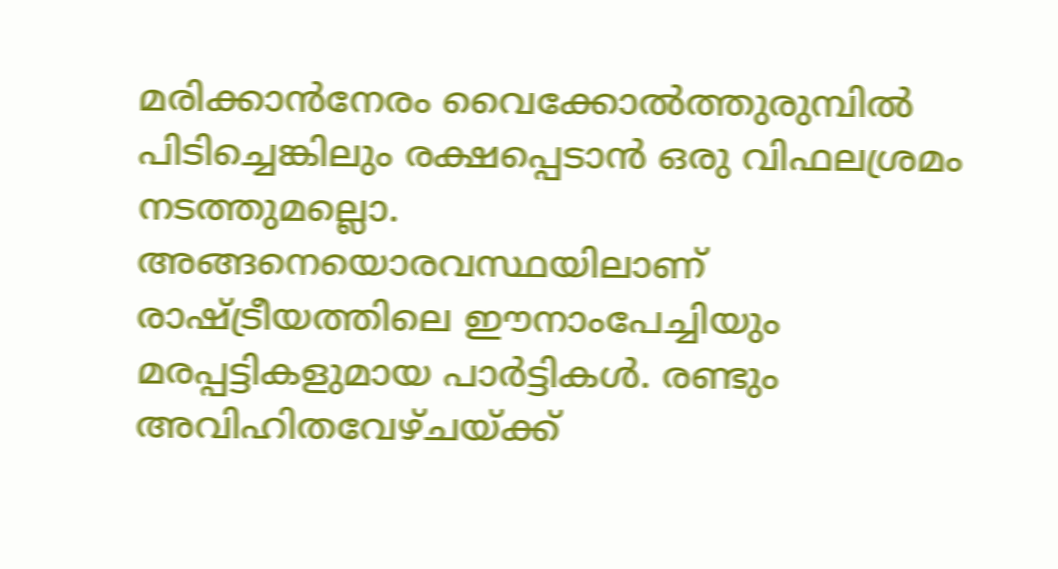മരിക്കാന്‍നേരം വൈക്കോല്‍ത്തുരുമ്പില്‍ പിടിച്ചെങ്കിലും രക്ഷപ്പെടാന്‍ ഒരു വിഫലശ്രമം നടത്തുമല്ലൊ. അങ്ങനെയൊരവസ്ഥയിലാണ് രാഷ്‌ട്രീയത്തിലെ ഈനാംപേച്ചിയും മരപ്പട്ടികളുമായ പാര്‍ട്ടികള്‍. രണ്ടും അവിഹിതവേഴ്ചയ്‌ക്ക്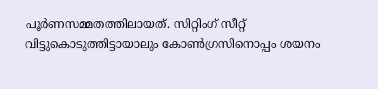പൂര്‍ണസമ്മതത്തിലായത്. സിറ്റിംഗ് സീറ്റ് വിട്ടുകൊടുത്തിട്ടായാലും കോണ്‍ഗ്രസിനൊപ്പം ശയനം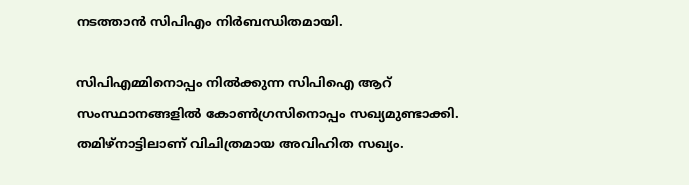നടത്താന്‍ സിപിഎം നിര്‍ബന്ധിതമായി.

സിപിഎമ്മിനൊപ്പം നില്‍ക്കുന്ന സിപിഐ ആറ് സംസ്ഥാനങ്ങളില്‍ കോണ്‍ഗ്രസിനൊപ്പം സഖ്യമുണ്ടാക്കി. തമിഴ്‌നാട്ടിലാണ് വിചിത്രമായ അവിഹിത സഖ്യം.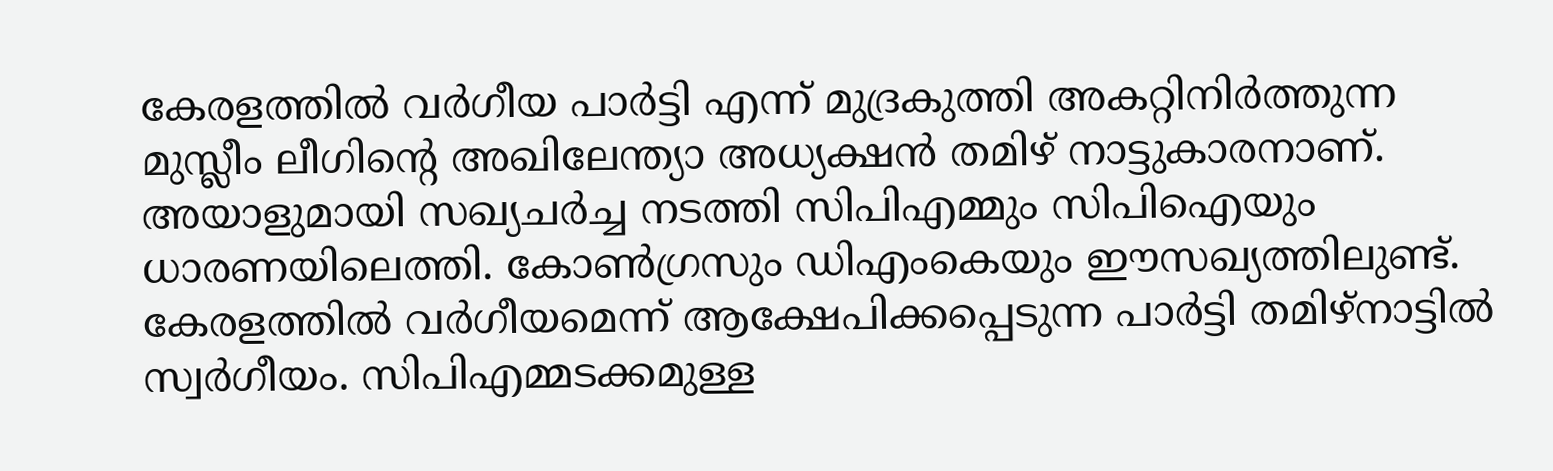കേരളത്തില്‍ വര്‍ഗീയ പാര്‍ട്ടി എന്ന് മുദ്രകുത്തി അകറ്റിനിര്‍ത്തുന്ന മുസ്ലീം ലീഗിന്റെ അഖിലേന്ത്യാ അധ്യക്ഷന്‍ തമിഴ് നാട്ടുകാരനാണ്. അയാളുമായി സഖ്യചര്‍ച്ച നടത്തി സിപിഎമ്മും സിപിഐയും ധാരണയിലെത്തി. കോണ്‍ഗ്രസും ഡിഎംകെയും ഈസഖ്യത്തിലുണ്ട്. കേരളത്തില്‍ വര്‍ഗീയമെന്ന് ആക്ഷേപിക്കപ്പെടുന്ന പാര്‍ട്ടി തമിഴ്‌നാട്ടില്‍ സ്വര്‍ഗീയം. സിപിഎമ്മടക്കമുള്ള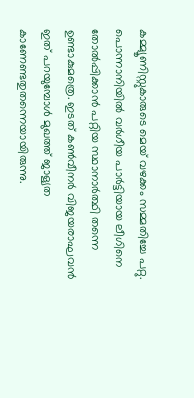കമ്മ്യൂണിസ്റ്റുകാരുടെ മെയ് വഴക്കം സമ്മതിച്ചേ പറ്റു. പൊന്നാനിയില്‍ വര്‍ഗീയ പാര്‍ട്ടിയായ ലീഗിനെ തോല്‍പ്പിക്കാന്‍ പറ്റിയ സ്ഥാനാര്‍ത്ഥി തന്നെ ഉണ്ടാകുമത്രെ. ഇടത് കണ്‍വീനര്‍ വിജയരാഘവന്‍ ഇത് പറയുമ്പോള്‍ മുഖത്ത് ജാള്യത കാണേണ്ടതുതന്നെയായിരുന്നു.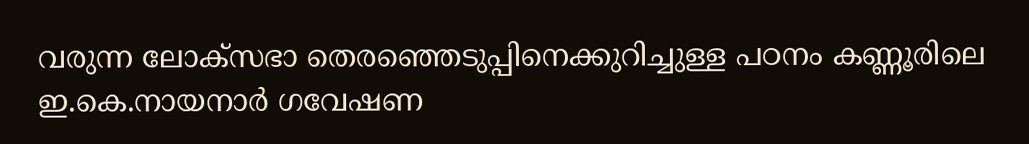വരുന്ന ലോക്‌സഭാ തെരഞ്ഞെടുപ്പിനെക്കുറിച്ചുള്ള പഠനം കണ്ണൂരിലെ ഇ.കെ.നായനാര്‍ ഗവേഷണ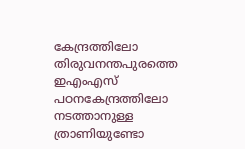കേന്ദ്രത്തിലോ തിരുവനന്തപുരത്തെ ഇഎംഎസ് പഠനകേന്ദ്രത്തിലോ നടത്താനുള്ള ത്രാണിയുണ്ടോ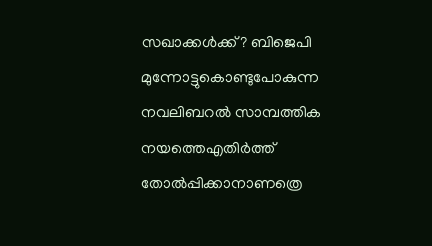സഖാക്കള്‍ക്ക്? ബിജെപി മുന്നോട്ടുകൊണ്ടുപോകുന്ന നവലിബറല്‍ സാമ്പത്തിക നയത്തെഎതിര്‍ത്ത് തോല്‍പ്പിക്കാനാണത്രെ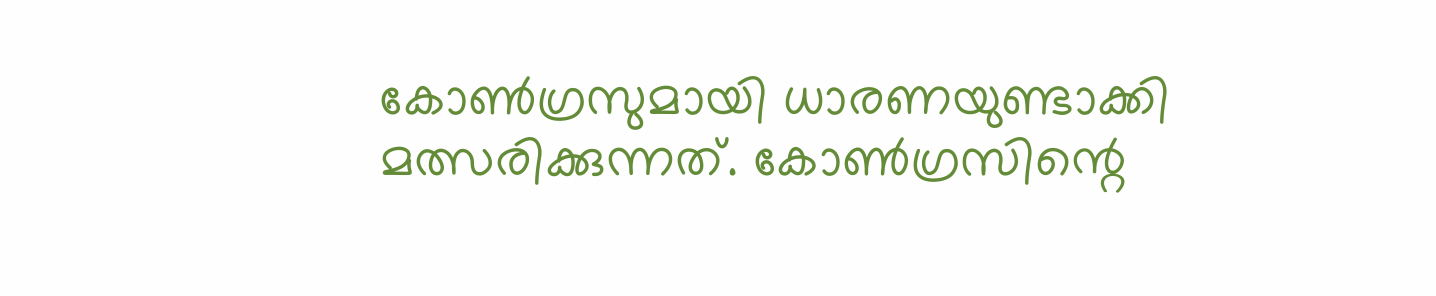കോണ്‍ഗ്രസുമായി ധാരണയുണ്ടാക്കി മത്സരിക്കുന്നത്. കോണ്‍ഗ്രസിന്റെ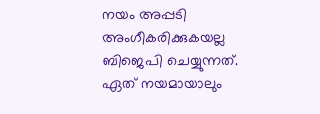നയം അപ്പടി അംഗീകരിക്കുകയല്ല ബിജെപി ചെയ്യുന്നത്. ഏത് നയമായാലും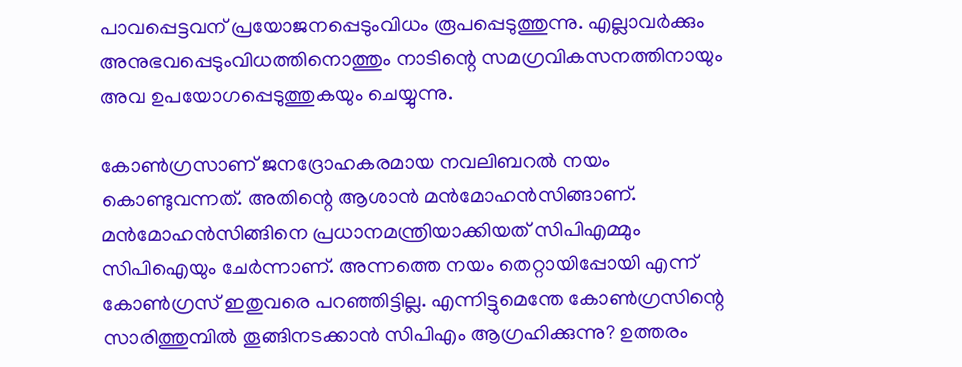പാവപ്പെട്ടവന് പ്രയോജനപ്പെടുംവിധം രൂപപ്പെടുത്തുന്നു. എല്ലാവര്‍ക്കും അനുഭവപ്പെടുംവിധത്തിനൊത്തും നാടിന്റെ സമഗ്രവികസനത്തിനായും അവ ഉപയോഗപ്പെടുത്തുകയും ചെയ്യുന്നു.

കോണ്‍ഗ്രസാണ് ജനദ്രോഹകരമായ നവലിബറല്‍ നയം കൊണ്ടുവന്നത്. അതിന്റെ ആശാന്‍ മന്‍മോഹന്‍സിങ്ങാണ്. മന്‍മോഹന്‍സിങ്ങിനെ പ്രധാനമന്ത്രിയാക്കിയത് സിപിഎമ്മും സിപിഐയും ചേര്‍ന്നാണ്. അന്നത്തെ നയം തെറ്റായിപ്പോയി എന്ന് കോണ്‍ഗ്രസ് ഇതുവരെ പറഞ്ഞിട്ടില്ല. എന്നിട്ടുമെന്തേ കോണ്‍ഗ്രസിന്റെ സാരിത്തുമ്പില്‍ തൂങ്ങിനടക്കാന്‍ സിപിഎം ആഗ്രഹിക്കുന്നു? ഉത്തരം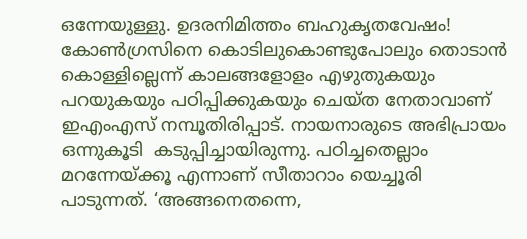ഒന്നേയുള്ളു. ഉദരനിമിത്തം ബഹുകൃതവേഷം! കോണ്‍ഗ്രസിനെ കൊടിലുകൊണ്ടുപോലും തൊടാന്‍ കൊള്ളില്ലെന്ന് കാലങ്ങളോളം എഴുതുകയും പറയുകയും പഠിപ്പിക്കുകയും ചെയ്ത നേതാവാണ് ഇഎംഎസ് നമ്പൂതിരിപ്പാട്. നായനാരുടെ അഭിപ്രായം ഒന്നുകൂടി  കടുപ്പിച്ചായിരുന്നു. പഠിച്ചതെല്ലാം മറന്നേയ്‌ക്കൂ എന്നാണ് സീതാറാം യെച്ചൂരി പാടുന്നത്. ‘അങ്ങനെതന്നെ,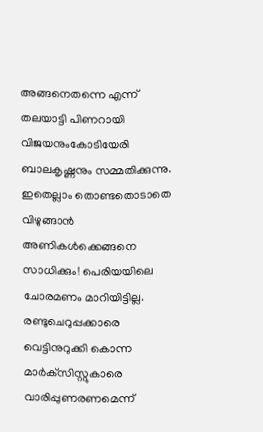അങ്ങനെതന്നെ എന്ന് തലയാട്ടി പിണറായി വിജയനുംകോടിയേരി ബാലകൃഷ്ണനും സമ്മതിക്കുന്നു. ഇതെല്ലാം തൊണ്ടതൊടാതെ വിഴുങ്ങാന്‍ അണികള്‍ക്കെങ്ങനെ സാധിക്കും! പെരിയയിലെ ചോരമണം മാറിയിട്ടില്ല. രണ്ടുചെറുപ്പക്കാരെ വെട്ടിനുറുക്കി കൊന്ന മാര്‍ക്‌സിസ്റ്റുകാരെ വാരിപ്പുണരണമെന്ന്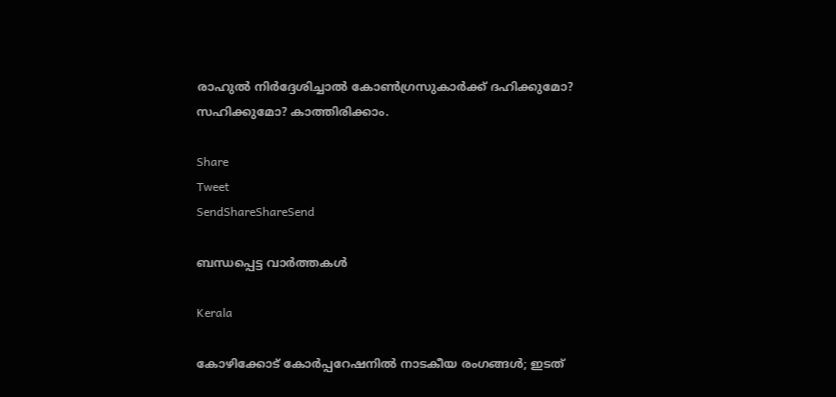രാഹുല്‍ നിര്‍ദ്ദേശിച്ചാല്‍ കോണ്‍ഗ്രസുകാര്‍ക്ക് ദഹിക്കുമോ? സഹിക്കുമോ? കാത്തിരിക്കാം.

Share
Tweet
SendShareShareSend

ബന്ധപ്പെട്ട വാര്‍ത്തകള്‍

Kerala

കോഴിക്കോട് കോര്‍പ്പറേഷനില്‍ നാടകീയ രംഗങ്ങള്‍; ഇടത്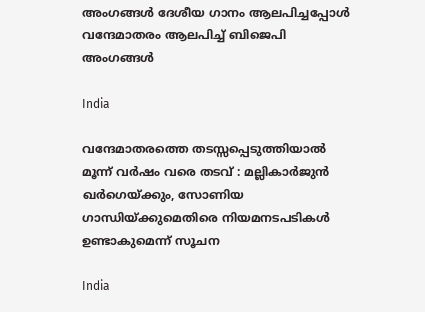അംഗങ്ങൾ ദേശീയ ഗാനം ആലപിച്ചപ്പോൾ വന്ദേമാതരം ആലപിച്ച് ബിജെപി അംഗങ്ങൾ

India

വന്ദേമാതരത്തെ തടസ്സപ്പെടുത്തിയാൽ മൂന്ന് വർഷം വരെ തടവ് : മല്ലികാർജുൻ ഖർഗെയ്‌ക്കും, സോണിയ ഗാന്ധിയ്‌ക്കുമെതിരെ നിയമനടപടികൾ ഉണ്ടാകുമെന്ന് സൂചന

India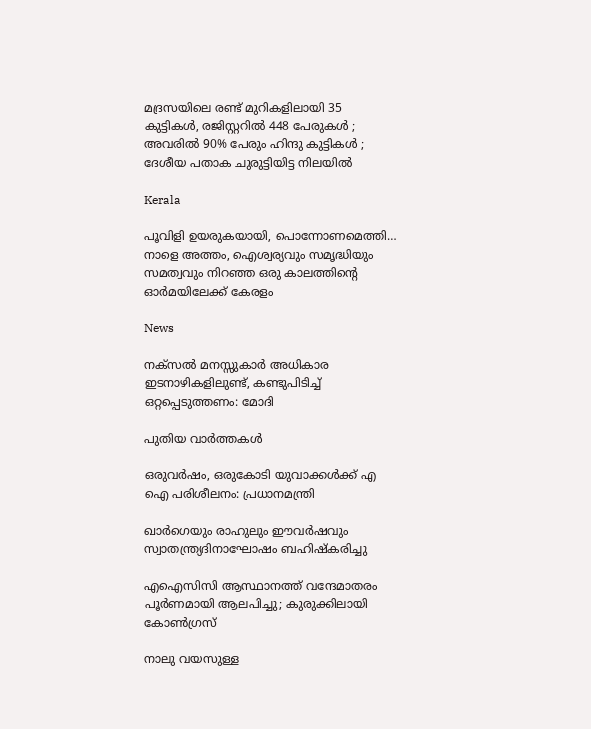മദ്രസയിലെ രണ്ട് മുറികളിലായി 35 കുട്ടികൾ, രജിസ്റ്ററിൽ 448 പേരുകൾ ; അവരിൽ 90% പേരും ഹിന്ദു കുട്ടികൾ ; ദേശീയ പതാക ചുരുട്ടിയിട്ട നിലയിൽ

Kerala

പൂവിളി ഉയരുകയായി, പൊന്നോണമെത്തി… നാളെ അത്തം, ഐശ്വര്യവും സമൃദ്ധിയും സമത്വവും നിറഞ്ഞ ഒരു കാലത്തിന്റെ ഓര്‍മയിലേക്ക് കേരളം

News

നക്‌സൽ മനസ്സുകാർ അധികാര ഇടനാഴികളിലുണ്ട്, കണ്ടുപിടിച്ച് ഒറ്റപ്പെടുത്തണം: മോദി

പുതിയ വാര്‍ത്തകള്‍

ഒരുവർഷം, ഒരുകോടി യുവാക്കൾക്ക് എ ഐ പരിശീലനം: പ്രധാനമന്ത്രി

ഖാർഗെയും രാഹുലും ഈവർഷവും സ്വാതന്ത്ര്യദിനാഘോഷം ബഹിഷ്‌കരിച്ചു

എഐസിസി ആസ്ഥാനത്ത് വന്ദേമാതരം പൂർണമായി ആലപിച്ചു; കുരുക്കിലായി കോൺഗ്രസ്

നാലു വയസുള്ള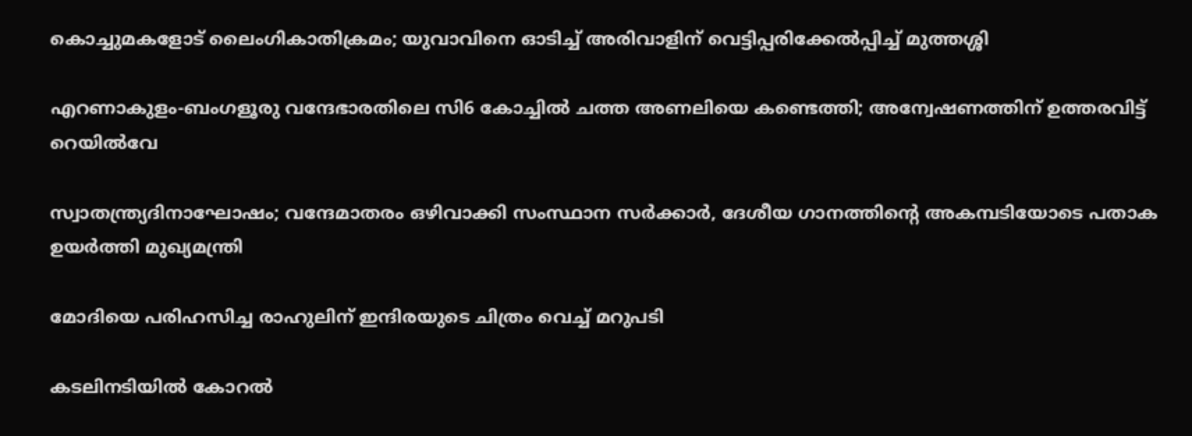കൊച്ചുമകളോട് ലൈംഗികാതിക്രമം; യുവാവിനെ ഓടിച്ച് അരിവാളിന് വെട്ടിപ്പരിക്കേൽപ്പിച്ച് മുത്തശ്ശി

എറണാകുളം-ബംഗളൂരു വന്ദേഭാരതിലെ സി6 കോച്ചിൽ ചത്ത അണലിയെ കണ്ടെത്തി; അന്വേഷണത്തിന് ഉത്തരവിട്ട് റെയിൽവേ

സ്വാതന്ത്ര്യദിനാഘോഷം; വന്ദേമാതരം ഒഴിവാക്കി സംസ്ഥാന സര്‍ക്കാര്‍, ദേശീയ ഗാനത്തിന്റെ അകമ്പടിയോടെ പതാക ഉയർത്തി മുഖ്യമന്ത്രി

മോദിയെ പരിഹസിച്ച രാഹുലിന് ഇന്ദിരയുടെ ചിത്രം വെച്ച് മറുപടി

കടലിനടിയില്‍ കോറല്‍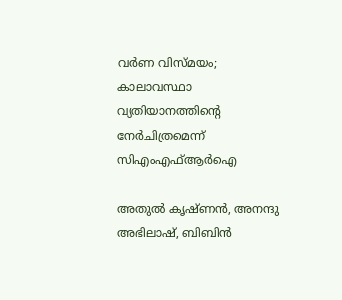വര്‍ണ വിസ്മയം; കാലാവസ്ഥാ വ്യതിയാനത്തിന്റെ നേര്‍ചിത്രമെന്ന് സിഎംഎഫ്ആര്‍ഐ

അതുല്‍ കൃഷ്ണന്‍, അനന്ദു അഭിലാഷ്, ബിബിന്‍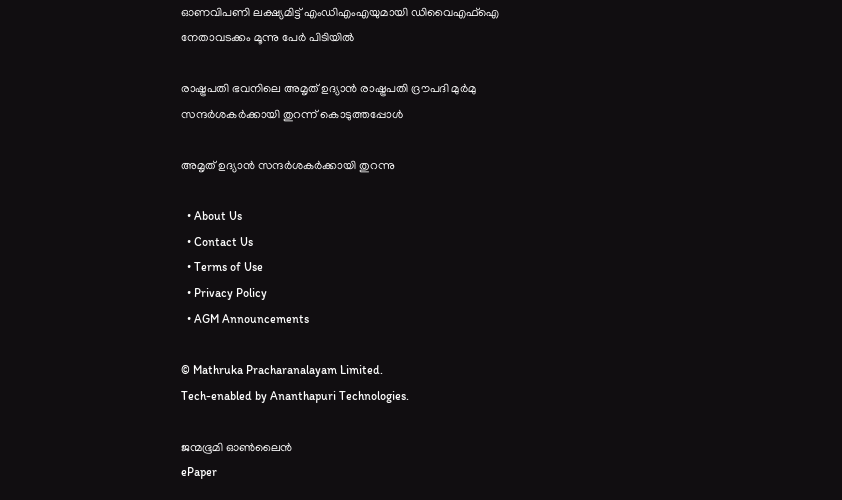ഓണവിപണി ലക്ഷ്യമിട്ട് എംഡിഎംഎയുമായി ഡിവൈഎഫ്‌ഐ നേതാവടക്കം മൂന്നു പേർ പിടിയിൽ

രാഷ്ട്രപതി ഭവനിലെ അമൃത് ഉദ്യാന്‍ രാഷ്ട്രപതി ദ്രൗപദി മുര്‍മു സന്ദര്‍ശകര്‍ക്കായി തുറന്ന് കൊടുത്തപ്പോള്‍

അമൃത് ഉദ്യാന്‍ സന്ദര്‍ശകര്‍ക്കായി തുറന്നു

  • About Us
  • Contact Us
  • Terms of Use
  • Privacy Policy
  • AGM Announcements

© Mathruka Pracharanalayam Limited.
Tech-enabled by Ananthapuri Technologies.

ജന്മഭൂമി ഓണ്‍ലൈന്‍
ePaper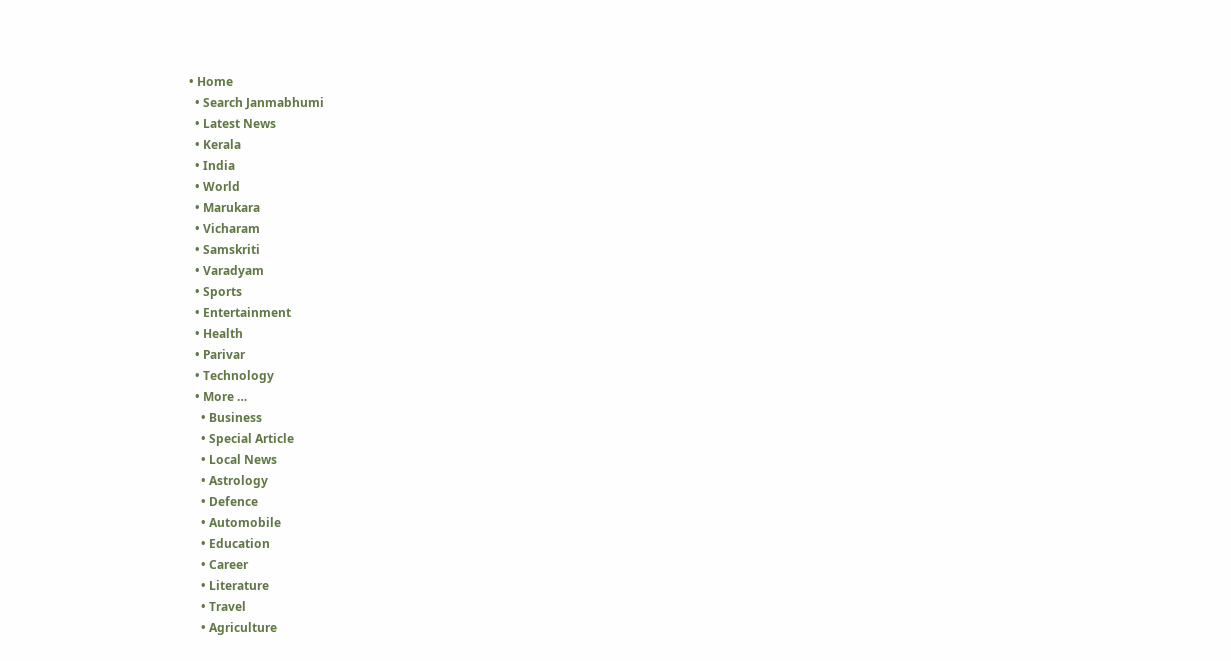• Home
  • Search Janmabhumi
  • Latest News
  • Kerala
  • India
  • World
  • Marukara
  • Vicharam
  • Samskriti
  • Varadyam
  • Sports
  • Entertainment
  • Health
  • Parivar
  • Technology
  • More …
    • Business
    • Special Article
    • Local News
    • Astrology
    • Defence
    • Automobile
    • Education
    • Career
    • Literature
    • Travel
    • Agriculture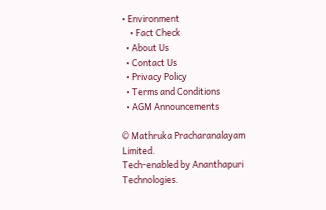• Environment
    • Fact Check
  • About Us
  • Contact Us
  • Privacy Policy
  • Terms and Conditions
  • AGM Announcements

© Mathruka Pracharanalayam Limited.
Tech-enabled by Ananthapuri Technologies.